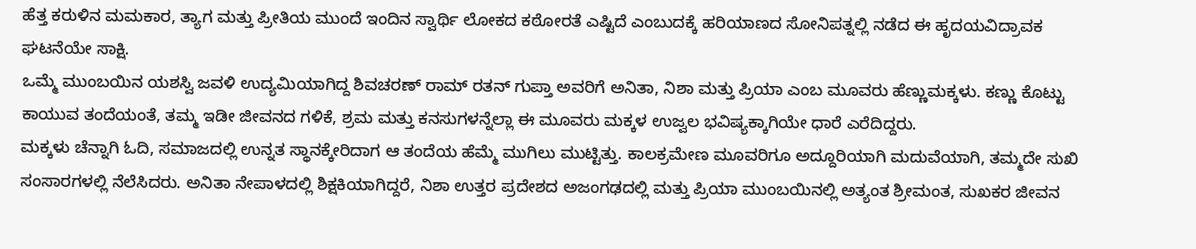ಹೆತ್ತ ಕರುಳಿನ ಮಮಕಾರ, ತ್ಯಾಗ ಮತ್ತು ಪ್ರೀತಿಯ ಮುಂದೆ ಇಂದಿನ ಸ್ವಾರ್ಥಿ ಲೋಕದ ಕಠೋರತೆ ಎಷ್ಟಿದೆ ಎಂಬುದಕ್ಕೆ ಹರಿಯಾಣದ ಸೋನಿಪತ್ನಲ್ಲಿ ನಡೆದ ಈ ಹೃದಯವಿದ್ರಾವಕ ಘಟನೆಯೇ ಸಾಕ್ಷಿ.
ಒಮ್ಮೆ ಮುಂಬಯಿನ ಯಶಸ್ವಿ ಜವಳಿ ಉದ್ಯಮಿಯಾಗಿದ್ದ ಶಿವಚರಣ್ ರಾಮ್ ರತನ್ ಗುಪ್ತಾ ಅವರಿಗೆ ಅನಿತಾ, ನಿಶಾ ಮತ್ತು ಪ್ರಿಯಾ ಎಂಬ ಮೂವರು ಹೆಣ್ಣುಮಕ್ಕಳು. ಕಣ್ಣು ಕೊಟ್ಟು ಕಾಯುವ ತಂದೆಯಂತೆ, ತಮ್ಮ ಇಡೀ ಜೀವನದ ಗಳಿಕೆ, ಶ್ರಮ ಮತ್ತು ಕನಸುಗಳನ್ನೆಲ್ಲಾ ಈ ಮೂವರು ಮಕ್ಕಳ ಉಜ್ವಲ ಭವಿಷ್ಯಕ್ಕಾಗಿಯೇ ಧಾರೆ ಎರೆದಿದ್ದರು.
ಮಕ್ಕಳು ಚೆನ್ನಾಗಿ ಓದಿ, ಸಮಾಜದಲ್ಲಿ ಉನ್ನತ ಸ್ಥಾನಕ್ಕೇರಿದಾಗ ಆ ತಂದೆಯ ಹೆಮ್ಮೆ ಮುಗಿಲು ಮುಟ್ಟಿತ್ತು. ಕಾಲಕ್ರಮೇಣ ಮೂವರಿಗೂ ಅದ್ದೂರಿಯಾಗಿ ಮದುವೆಯಾಗಿ, ತಮ್ಮದೇ ಸುಖಿ ಸಂಸಾರಗಳಲ್ಲಿ ನೆಲೆಸಿದರು. ಅನಿತಾ ನೇಪಾಳದಲ್ಲಿ ಶಿಕ್ಷಕಿಯಾಗಿದ್ದರೆ, ನಿಶಾ ಉತ್ತರ ಪ್ರದೇಶದ ಅಜಂಗಢದಲ್ಲಿ ಮತ್ತು ಪ್ರಿಯಾ ಮುಂಬಯಿನಲ್ಲಿ ಅತ್ಯಂತ ಶ್ರೀಮಂತ, ಸುಖಕರ ಜೀವನ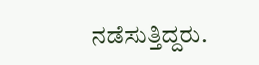ನಡೆಸುತ್ತಿದ್ದರು.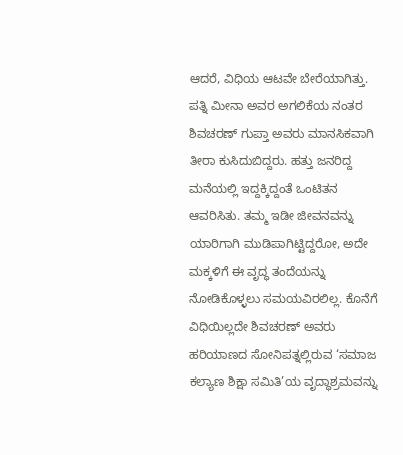ಆದರೆ, ವಿಧಿಯ ಆಟವೇ ಬೇರೆಯಾಗಿತ್ತು. ಪತ್ನಿ ಮೀನಾ ಅವರ ಅಗಲಿಕೆಯ ನಂತರ ಶಿವಚರಣ್ ಗುಪ್ತಾ ಅವರು ಮಾನಸಿಕವಾಗಿ ತೀರಾ ಕುಸಿದುಬಿದ್ದರು. ಹತ್ತು ಜನರಿದ್ದ ಮನೆಯಲ್ಲಿ ಇದ್ದಕ್ಕಿದ್ದಂತೆ ಒಂಟಿತನ ಆವರಿಸಿತು. ತಮ್ಮ ಇಡೀ ಜೀವನವನ್ನು ಯಾರಿಗಾಗಿ ಮುಡಿಪಾಗಿಟ್ಟಿದ್ದರೋ, ಅದೇ ಮಕ್ಕಳಿಗೆ ಈ ವೃದ್ಧ ತಂದೆಯನ್ನು ನೋಡಿಕೊಳ್ಳಲು ಸಮಯವಿರಲಿಲ್ಲ. ಕೊನೆಗೆ ವಿಧಿಯಿಲ್ಲದೇ ಶಿವಚರಣ್ ಅವರು ಹರಿಯಾಣದ ಸೋನಿಪತ್ನಲ್ಲಿರುವ ‘ಸಮಾಜ ಕಲ್ಯಾಣ ಶಿಕ್ಷಾ ಸಮಿತಿ’ಯ ವೃದ್ಧಾಶ್ರಮವನ್ನು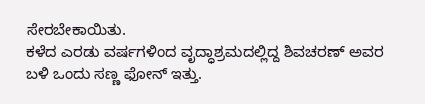ಸೇರಬೇಕಾಯಿತು.
ಕಳೆದ ಎರಡು ವರ್ಷಗಳಿಂದ ವೃದ್ಧಾಶ್ರಮದಲ್ಲಿದ್ದ ಶಿವಚರಣ್ ಅವರ ಬಳಿ ಒಂದು ಸಣ್ಣ ಫೋನ್ ಇತ್ತು.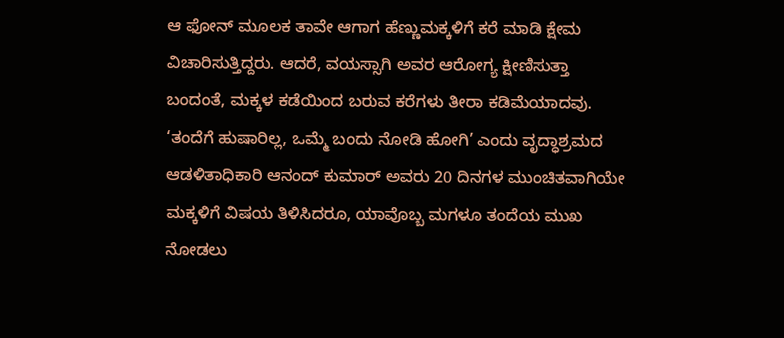ಆ ಫೋನ್ ಮೂಲಕ ತಾವೇ ಆಗಾಗ ಹೆಣ್ಣುಮಕ್ಕಳಿಗೆ ಕರೆ ಮಾಡಿ ಕ್ಷೇಮ ವಿಚಾರಿಸುತ್ತಿದ್ದರು. ಆದರೆ, ವಯಸ್ಸಾಗಿ ಅವರ ಆರೋಗ್ಯ ಕ್ಷೀಣಿಸುತ್ತಾ ಬಂದಂತೆ, ಮಕ್ಕಳ ಕಡೆಯಿಂದ ಬರುವ ಕರೆಗಳು ತೀರಾ ಕಡಿಮೆಯಾದವು. ‘ತಂದೆಗೆ ಹುಷಾರಿಲ್ಲ, ಒಮ್ಮೆ ಬಂದು ನೋಡಿ ಹೋಗಿ’ ಎಂದು ವೃದ್ಧಾಶ್ರಮದ ಆಡಳಿತಾಧಿಕಾರಿ ಆನಂದ್ ಕುಮಾರ್ ಅವರು 20 ದಿನಗಳ ಮುಂಚಿತವಾಗಿಯೇ ಮಕ್ಕಳಿಗೆ ವಿಷಯ ತಿಳಿಸಿದರೂ, ಯಾವೊಬ್ಬ ಮಗಳೂ ತಂದೆಯ ಮುಖ ನೋಡಲು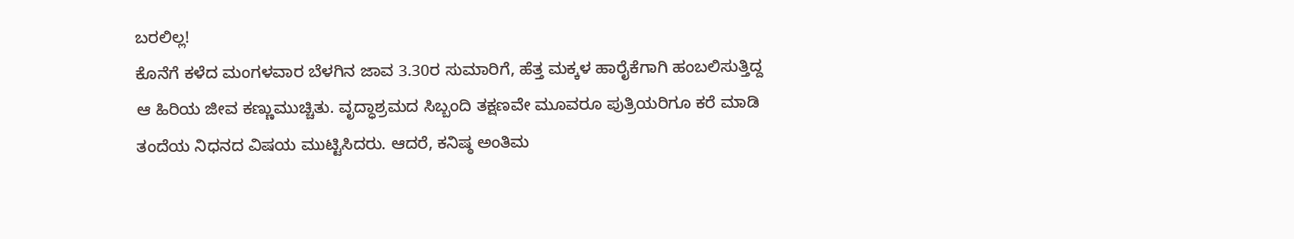ಬರಲಿಲ್ಲ!
ಕೊನೆಗೆ ಕಳೆದ ಮಂಗಳವಾರ ಬೆಳಗಿನ ಜಾವ 3.30ರ ಸುಮಾರಿಗೆ, ಹೆತ್ತ ಮಕ್ಕಳ ಹಾರೈಕೆಗಾಗಿ ಹಂಬಲಿಸುತ್ತಿದ್ದ ಆ ಹಿರಿಯ ಜೀವ ಕಣ್ಣುಮುಚ್ಚಿತು. ವೃದ್ಧಾಶ್ರಮದ ಸಿಬ್ಬಂದಿ ತಕ್ಷಣವೇ ಮೂವರೂ ಪುತ್ರಿಯರಿಗೂ ಕರೆ ಮಾಡಿ ತಂದೆಯ ನಿಧನದ ವಿಷಯ ಮುಟ್ಟಿಸಿದರು. ಆದರೆ, ಕನಿಷ್ಠ ಅಂತಿಮ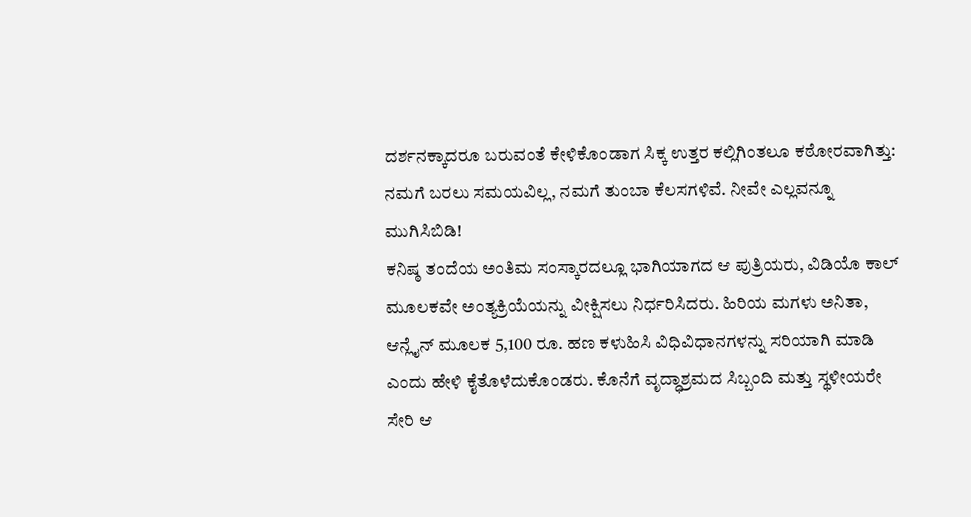ದರ್ಶನಕ್ಕಾದರೂ ಬರುವಂತೆ ಕೇಳಿಕೊಂಡಾಗ ಸಿಕ್ಕ ಉತ್ತರ ಕಲ್ಲಿಗಿಂತಲೂ ಕಠೋರವಾಗಿತ್ತು:
ನಮಗೆ ಬರಲು ಸಮಯವಿಲ್ಲ, ನಮಗೆ ತುಂಬಾ ಕೆಲಸಗಳಿವೆ. ನೀವೇ ಎಲ್ಲವನ್ನೂ ಮುಗಿಸಿಬಿಡಿ!
ಕನಿಷ್ಠ ತಂದೆಯ ಅಂತಿಮ ಸಂಸ್ಕಾರದಲ್ಲೂ ಭಾಗಿಯಾಗದ ಆ ಪುತ್ರಿಯರು, ವಿಡಿಯೊ ಕಾಲ್ ಮೂಲಕವೇ ಅಂತ್ಯಕ್ರಿಯೆಯನ್ನು ವೀಕ್ಷಿಸಲು ನಿರ್ಧರಿಸಿದರು. ಹಿರಿಯ ಮಗಳು ಅನಿತಾ, ಆನ್ಲೈನ್ ಮೂಲಕ 5,100 ರೂ. ಹಣ ಕಳುಹಿಸಿ ವಿಧಿವಿಧಾನಗಳನ್ನು ಸರಿಯಾಗಿ ಮಾಡಿ ಎಂದು ಹೇಳಿ ಕೈತೊಳೆದುಕೊಂಡರು. ಕೊನೆಗೆ ವೃದ್ಧಾಶ್ರಮದ ಸಿಬ್ಬಂದಿ ಮತ್ತು ಸ್ಥಳೀಯರೇ ಸೇರಿ ಆ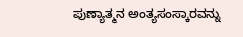ಪುಣ್ಯಾತ್ಮನ ಅಂತ್ಯಸಂಸ್ಕಾರವನ್ನು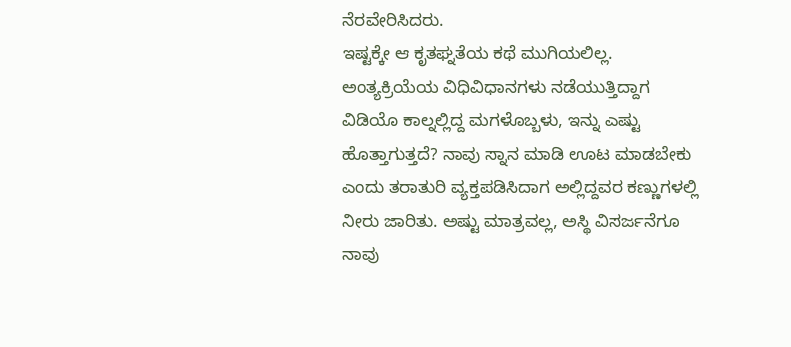ನೆರವೇರಿಸಿದರು.
ಇಷ್ಟಕ್ಕೇ ಆ ಕೃತಘ್ನತೆಯ ಕಥೆ ಮುಗಿಯಲಿಲ್ಲ. ಅಂತ್ಯಕ್ರಿಯೆಯ ವಿಧಿವಿಧಾನಗಳು ನಡೆಯುತ್ತಿದ್ದಾಗ ವಿಡಿಯೊ ಕಾಲ್ನಲ್ಲಿದ್ದ ಮಗಳೊಬ್ಬಳು, ಇನ್ನು ಎಷ್ಟು ಹೊತ್ತಾಗುತ್ತದೆ? ನಾವು ಸ್ನಾನ ಮಾಡಿ ಊಟ ಮಾಡಬೇಕು ಎಂದು ತರಾತುರಿ ವ್ಯಕ್ತಪಡಿಸಿದಾಗ ಅಲ್ಲಿದ್ದವರ ಕಣ್ಣುಗಳಲ್ಲಿ ನೀರು ಜಾರಿತು. ಅಷ್ಟು ಮಾತ್ರವಲ್ಲ, ಅಸ್ಥಿ ವಿಸರ್ಜನೆಗೂ ನಾವು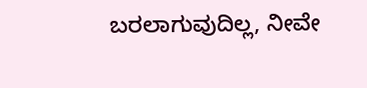ಬರಲಾಗುವುದಿಲ್ಲ, ನೀವೇ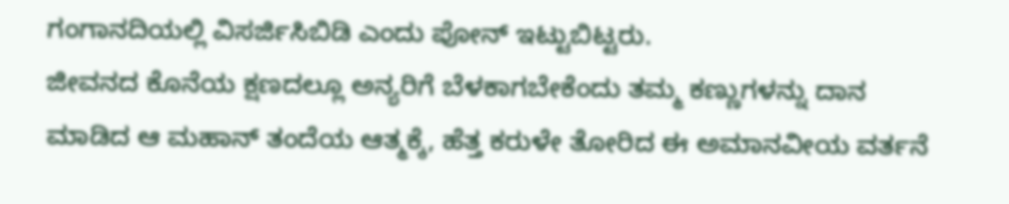ಗಂಗಾನದಿಯಲ್ಲಿ ವಿಸರ್ಜಿಸಿಬಿಡಿ ಎಂದು ಪೋನ್ ಇಟ್ಟುಬಿಟ್ಟರು.
ಜೀವನದ ಕೊನೆಯ ಕ್ಷಣದಲ್ಲೂ ಅನ್ಯರಿಗೆ ಬೆಳಕಾಗಬೇಕೆಂದು ತಮ್ಮ ಕಣ್ಣುಗಳನ್ನು ದಾನ ಮಾಡಿದ ಆ ಮಹಾನ್ ತಂದೆಯ ಆತ್ಮಕ್ಕೆ, ಹೆತ್ತ ಕರುಳೇ ತೋರಿದ ಈ ಅಮಾನವೀಯ ವರ್ತನೆ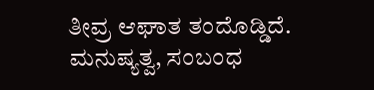ತೀವ್ರ ಆಘಾತ ತಂದೊಡ್ಡಿದೆ. ಮನುಷ್ಯತ್ವ, ಸಂಬಂಧ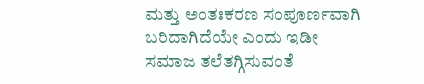ಮತ್ತು ಅಂತಃಕರಣ ಸಂಪೂರ್ಣವಾಗಿ ಬರಿದಾಗಿದೆಯೇ ಎಂದು ಇಡೀ ಸಮಾಜ ತಲೆತಗ್ಗಿಸುವಂತೆ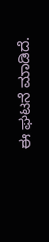ಈ ಘಟನೆ ಮಾಡಿದೆ.